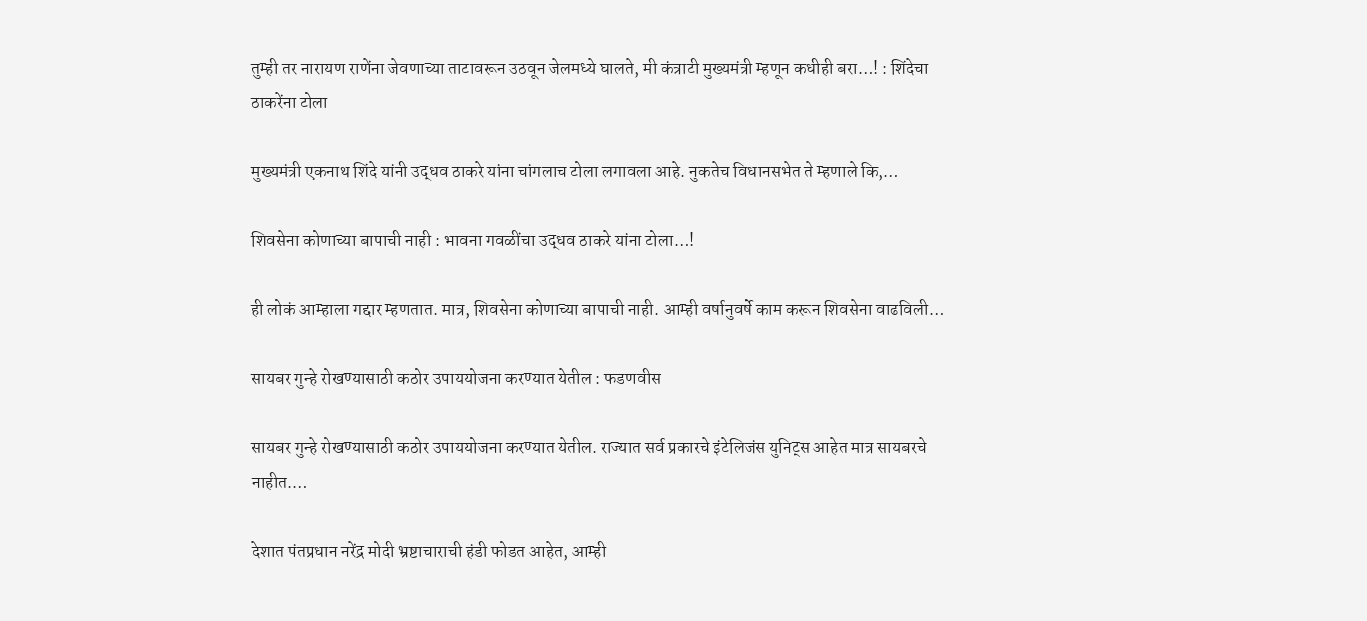तुम्ही तर नारायण राणेंना जेवणाच्या ताटावरून उठवून जेलमध्ये घालते, मी कंत्राटी मुख्यमंत्री म्हणून कधीही बरा…! : शिंदेचा ठाकरेंना टोला

मुख्यमंत्री एकनाथ शिंदे यांनी उद्धव ठाकरे यांना चांगलाच टोला लगावला आहे. नुकतेच विधानसभेत ते म्हणाले कि,…

शिवसेना कोणाच्या बापाची नाही : भावना गवळींचा उद्धव ठाकरे यांना टोला…!

ही लोकं आम्हाला गद्दार म्हणतात. मात्र, शिवसेना कोणाच्या बापाची नाही. आम्ही वर्षानुवर्षे काम करून शिवसेना वाढविली…

सायबर गुन्हे रोखण्यासाठी कठोर उपाययोजना करण्यात येतील : फडणवीस

सायबर गुन्हे रोखण्यासाठी कठोर उपाययोजना करण्यात येतील. राज्यात सर्व प्रकारचे इंटेलिजंस युनिट्स आहेत मात्र सायबरचे नाहीत.…

देशात पंतप्रधान नरेंद्र मोदी भ्रष्टाचाराची हंडी फोडत आहेत, आम्ही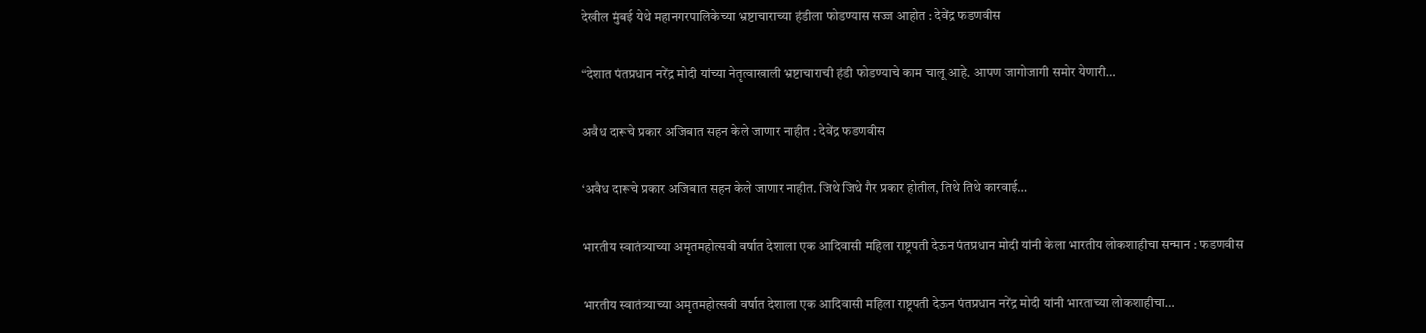देखील मुंबई येथे महानगरपालिकेच्या भ्रष्टाचाराच्या हंडीला फोडण्यास सज्ज आहोत : देवेंद्र फडणवीस

“देशात पंतप्रधान नरेंद्र मोदी यांच्या नेतृत्वाखाली भ्रष्टाचाराची हंडी फोडण्याचे काम चालू आहे. आपण जागोजागी समोर येणारी…

अवैध दारूचे प्रकार अजिबात सहन केले जाणार नाहीत : देवेंद्र फडणवीस

‘अवैध दारूचे प्रकार अजिबात सहन केले जाणार नाहीत. जिथे जिथे गैर प्रकार होतील, तिथे तिथे कारवाई…

भारतीय स्वातंत्र्याच्या अमृतमहोत्सवी वर्षात देशाला एक आदिवासी महिला राष्ट्रपती देऊन पंतप्रधान मोदी यांनी केला भारतीय लोकशाहीचा सन्मान : फडणवीस

भारतीय स्वातंत्र्याच्या अमृतमहोत्सवी वर्षात देशाला एक आदिवासी महिला राष्ट्रपती देऊन पंतप्रधान नरेंद्र मोदी यांनी भारताच्या लोकशाहीचा…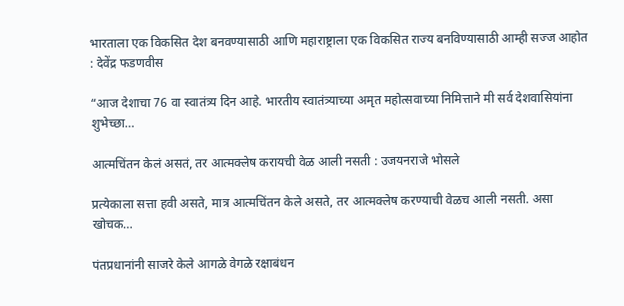भारताला एक विकसित देश बनवण्यासाठी आणि महाराष्ट्राला एक विकसित राज्य बनविण्यासाठी आम्ही सज्ज आहोत : देवेंद्र फडणवीस

“आज देशाचा 76 वा स्वातंत्र्य दिन आहे. भारतीय स्वातंत्र्याच्या अमृत महोत्सवाच्या निमित्ताने मी सर्व देशवासियांना शुभेच्छा…

आत्मचिंतन केलं असतं, तर आत्मक्लेष करायची वेळ आली नसती : उजयनराजे भोसले

प्रत्येकाला सत्ता हवी असते, मात्र आत्मचिंतन केले असते, तर आत्मक्लेष करण्याची वेळच आली नसती. असा खोचक…

पंतप्रधानांनी साजरे केले आगळे वेगळे रक्षाबंधन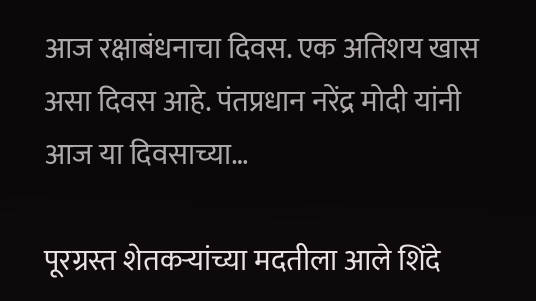आज रक्षाबंधनाचा दिवस. एक अतिशय खास असा दिवस आहे. पंतप्रधान नरेंद्र मोदी यांनी आज या दिवसाच्या…

पूरग्रस्त शेतकऱ्यांच्या मदतीला आले शिंदे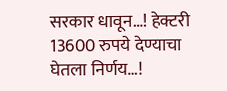सरकार धावून…! हेक्टरी 13600 रुपये देण्याचा घेतला निर्णय…!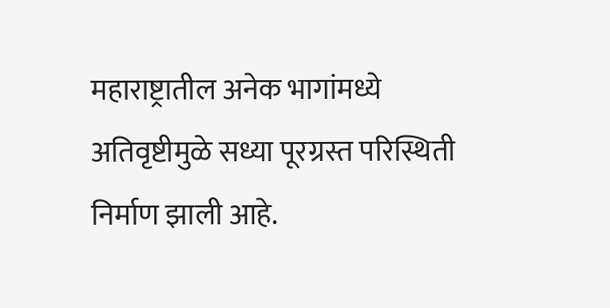महाराष्ट्रातील अनेक भागांमध्ये अतिवृष्टीमुळे सध्या पूरग्रस्त परिस्थिती निर्माण झाली आहे.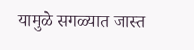यामुळे सगळ्यात जास्त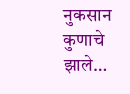नुकसान कुणाचे झाले…